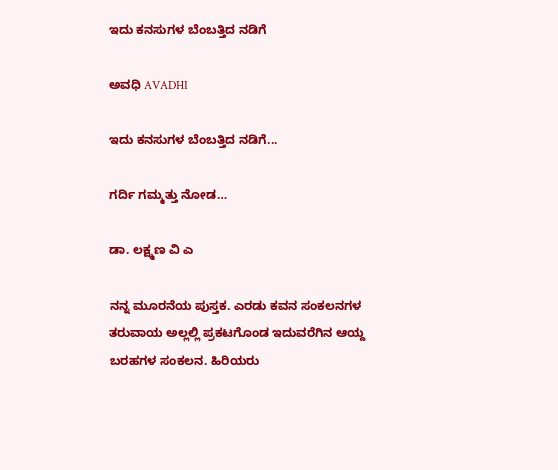ಇದು ಕನಸುಗಳ ಬೆಂಬತ್ತಿದ ನಡಿಗೆ‍

ಅವಧಿ AVADHI

ಇದು ಕನಸುಗಳ ಬೆಂಬತ್ತಿದ ನಡಿಗೆ...

ಗರ್ದಿ ಗಮ್ಮತ್ತು ನೋಡ…

ಡಾ. ಲಕ್ಷ್ಮಣ ವಿ ಎ

ನನ್ನ ಮೂರನೆಯ ಪುಸ್ತಕ. ಎರಡು ಕವನ ಸಂಕಲನಗಳ ತರುವಾಯ ಅಲ್ಲಲ್ಲಿ ಪ್ರಕಟಗೊಂಡ ಇದುವರೆಗಿನ ಆಯ್ದ ಬರಹಗಳ ಸಂಕಲನ. ಹಿರಿಯರು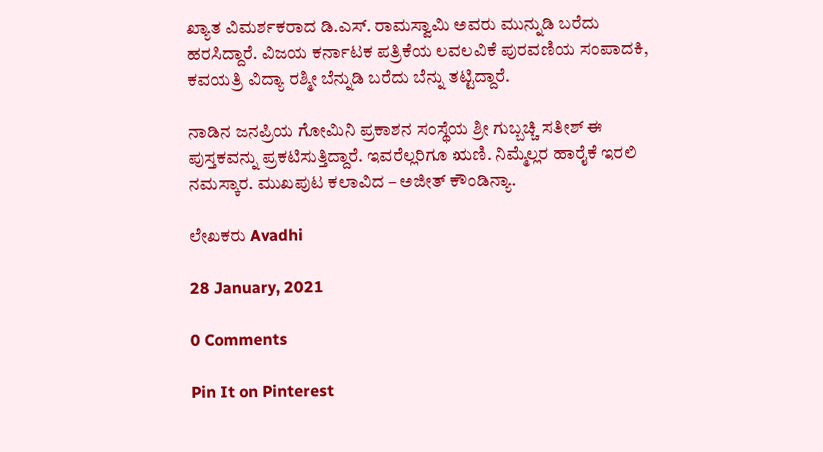ಖ್ಯಾತ ವಿಮರ್ಶಕರಾದ ಡಿ.ಎಸ್. ರಾಮಸ್ವಾಮಿ ಅವರು ಮುನ್ನುಡಿ ಬರೆದು ಹರಸಿದ್ದಾರೆ. ವಿಜಯ ಕರ್ನಾಟಕ ಪತ್ರಿಕೆಯ ಲವಲವಿಕೆ ಪುರವಣಿಯ ಸಂಪಾದಕಿ, ಕವಯತ್ರಿ ವಿದ್ಯಾ ರಶ್ಮೀ ಬೆನ್ನುಡಿ ಬರೆದು ಬೆನ್ನು ತಟ್ಟಿದ್ದಾರೆ.

ನಾಡಿನ ಜನಪ್ರಿಯ ಗೋಮಿನಿ ಪ್ರಕಾಶನ ಸಂಸ್ಥೆಯ ಶ್ರೀ ಗುಬ್ಬಚ್ಚಿ ಸತೀಶ್ ಈ ಪುಸ್ತಕವನ್ನು ಪ್ರಕಟಿಸುತ್ತಿದ್ದಾರೆ. ಇವರೆಲ್ಲರಿಗೂ ಋಣಿ. ನಿಮ್ಮೆಲ್ಲರ ಹಾರೈಕೆ ಇರಲಿ ನಮಸ್ಕಾರ. ಮುಖಪುಟ ಕಲಾವಿದ – ಅಜೀತ್‌ ಕೌಂಡಿನ್ಯಾ.

ಲೇಖಕರು Avadhi

28 January, 2021

0 Comments

Pin It on Pinterest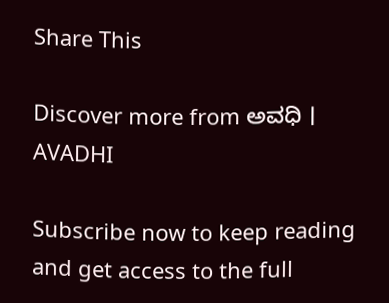Share This

Discover more from ಅವಧಿ । AVADHI

Subscribe now to keep reading and get access to the full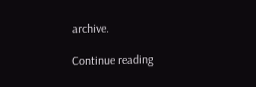archive.

Continue reading